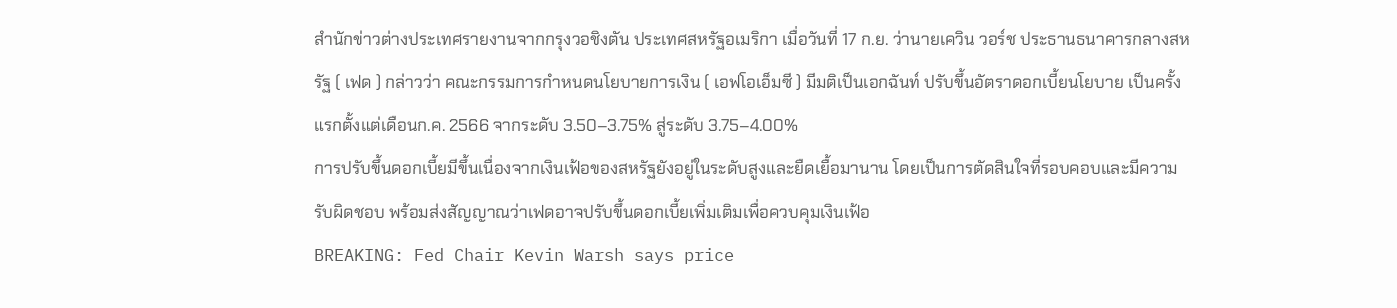สำนักข่าวต่างประเทศรายงานจากกรุงวอชิงตัน ประเทศสหรัฐอเมริกา เมื่อวันที่ 17 ก.ย. ว่านายเควิน วอร์ช ประธานธนาคารกลางสหรัฐ ( เฟด ) กล่าวว่า คณะกรรมการกำหนดนโยบายการเงิน ( เอฟโอเอ็มซี ) มีมติเป็นเอกฉันท์ ปรับขึ้นอัตราดอกเบี้ยนโยบาย เป็นครั้งแรกตั้งแต่เดือนก.ค. 2566 จากระดับ 3.50–3.75% สู่ระดับ 3.75–4.00%
การปรับขึ้นดอกเบี้ยมีขึ้นเนื่องจากเงินเฟ้อของสหรัฐยังอยู่ในระดับสูงและยืดเยื้อมานาน โดยเป็นการตัดสินใจที่รอบคอบและมีความรับผิดชอบ พร้อมส่งสัญญาณว่าเฟดอาจปรับขึ้นดอกเบี้ยเพิ่มเติมเพื่อควบคุมเงินเฟ้อ
BREAKING: Fed Chair Kevin Warsh says price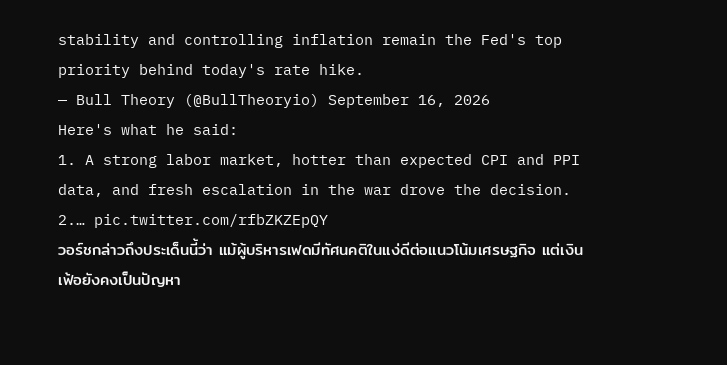stability and controlling inflation remain the Fed's top priority behind today's rate hike.
— Bull Theory (@BullTheoryio) September 16, 2026
Here's what he said:
1. A strong labor market, hotter than expected CPI and PPI data, and fresh escalation in the war drove the decision.
2.… pic.twitter.com/rfbZKZEpQY
วอร์ชกล่าวถึงประเด็นนี้ว่า แม้ผู้บริหารเฟดมีทัศนคติในแง่ดีต่อแนวโน้มเศรษฐกิจ แต่เงินเฟ้อยังคงเป็นปัญหา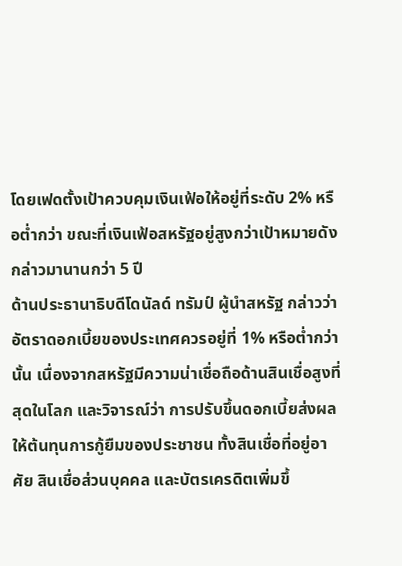โดยเฟดตั้งเป้าควบคุมเงินเฟ้อให้อยู่ที่ระดับ 2% หรือต่ำกว่า ขณะที่เงินเฟ้อสหรัฐอยู่สูงกว่าเป้าหมายดังกล่าวมานานกว่า 5 ปี
ด้านประธานาธิบดีโดนัลด์ ทรัมป์ ผู้นำสหรัฐ กล่าวว่า อัตราดอกเบี้ยของประเทศควรอยู่ที่ 1% หรือต่ำกว่านั้น เนื่องจากสหรัฐมีความน่าเชื่อถือด้านสินเชื่อสูงที่สุดในโลก และวิจารณ์ว่า การปรับขึ้นดอกเบี้ยส่งผลให้ต้นทุนการกู้ยืมของประชาชน ทั้งสินเชื่อที่อยู่อาศัย สินเชื่อส่วนบุคคล และบัตรเครดิตเพิ่มขึ้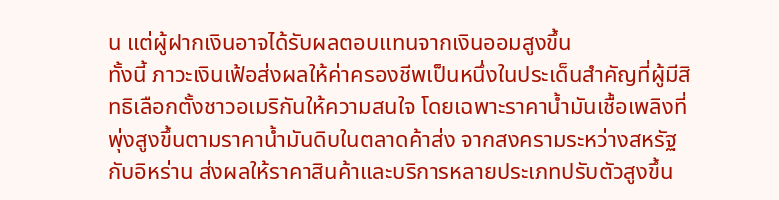น แต่ผู้ฝากเงินอาจได้รับผลตอบแทนจากเงินออมสูงขึ้น
ทั้งนี้ ภาวะเงินเฟ้อส่งผลให้ค่าครองชีพเป็นหนึ่งในประเด็นสำคัญที่ผู้มีสิทธิเลือกตั้งชาวอเมริกันให้ความสนใจ โดยเฉพาะราคาน้ำมันเชื้อเพลิงที่พุ่งสูงขึ้นตามราคาน้ำมันดิบในตลาดค้าส่ง จากสงครามระหว่างสหรัฐกับอิหร่าน ส่งผลให้ราคาสินค้าและบริการหลายประเภทปรับตัวสูงขึ้น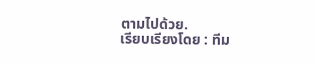ตามไปด้วย.
เรียบเรียงโดย : ทีม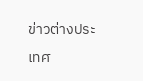ข่าวต่างประเทศ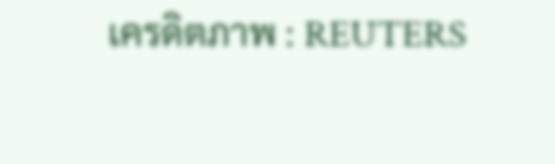เครดิตภาพ : REUTERS